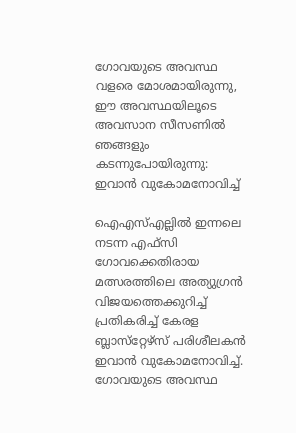ഗോവയുടെ അവസ്ഥ വളരെ മോശമായിരുന്നു, ഈ അവസ്ഥയിലൂടെ അവസാന സീസണില്‍ ഞങ്ങളും കടന്നുപോയിരുന്നു: ഇവാന്‍ വുകോമനോവിച്ച്

ഐഎസ്എല്ലില്‍ ഇന്നലെ നടന്ന എഫ്സി ഗോവക്കെതിരായ മത്സരത്തിലെ അത്യുഗ്രന്‍ വിജയത്തെക്കുറിച്ച് പ്രതികരിച്ച് കേരള ബ്ലാസ്‌റ്റേഴ്‌സ് പരിശീലകന്‍ ഇവാന്‍ വുകോമനോവിച്ച്. ഗോവയുടെ അവസ്ഥ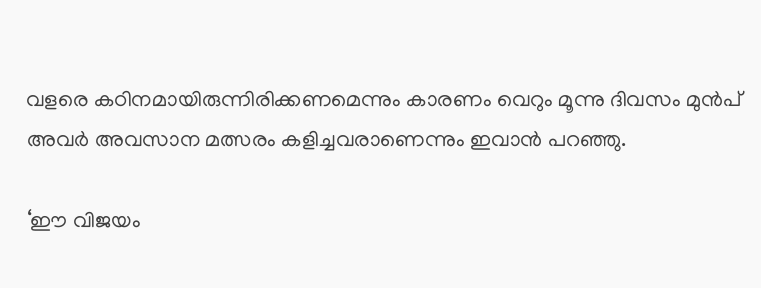വളരെ കഠിനമായിരുന്നിരിക്കണമെന്നും കാരണം വെറും മൂന്നു ദിവസം മുന്‍പ് അവര്‍ അവസാന മത്സരം കളിച്ചവരാണെന്നും ഇവാന്‍ പറഞ്ഞു.

‘ഈ വിജയം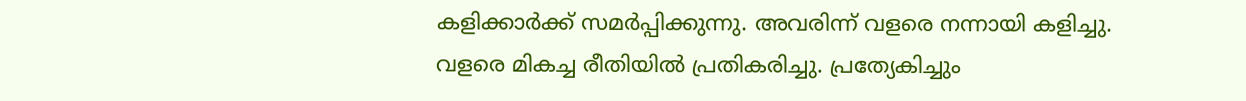കളിക്കാര്‍ക്ക് സമര്‍പ്പിക്കുന്നു. അവരിന്ന് വളരെ നന്നായി കളിച്ചു. വളരെ മികച്ച രീതിയില്‍ പ്രതികരിച്ചു. പ്രത്യേകിച്ചും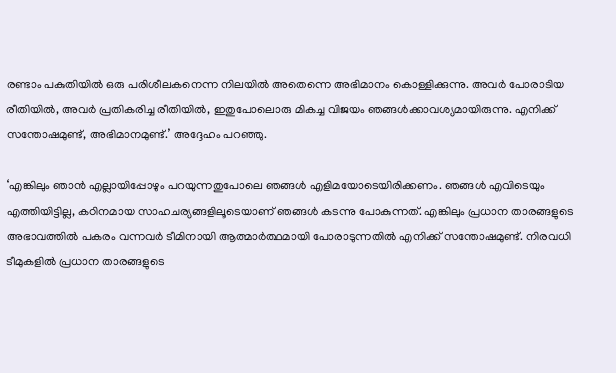രണ്ടാം പകുതിയില്‍ ഒരു പരിശീലകനെന്ന നിലയില്‍ അതെന്നെ അഭിമാനം കൊള്ളിക്കുന്നു. അവര്‍ പോരാടിയ രീതിയില്‍, അവര്‍ പ്രതികരിച്ച രീതിയില്‍, ഇതുപോലൊരു മികച്ച വിജയം ഞങ്ങള്‍ക്കാവശ്യമായിരുന്നു. എനിക്ക് സന്തോഷമുണ്ട്, അഭിമാനമുണ്ട്.’ അദ്ദേഹം പറഞ്ഞു.

‘എങ്കിലും ഞാന്‍ എല്ലായിപ്പോഴും പറയുന്നതുപോലെ ഞങ്ങള്‍ എളിമയോടെയിരിക്കണം. ഞങ്ങള്‍ എവിടെയും എത്തിയിട്ടില്ല, കഠിനമായ സാഹചര്യങ്ങളിലൂടെയാണ് ഞങ്ങള്‍ കടന്നു പോകുന്നത്. എങ്കിലും പ്രധാന താരങ്ങളുടെ അഭാവത്തില്‍ പകരം വന്നവര്‍ ടീമിനായി ആത്മാര്‍ത്ഥമായി പോരാടുന്നതില്‍ എനിക്ക് സന്തോഷമുണ്ട്. നിരവധി ടീമുകളില്‍ പ്രധാന താരങ്ങളുടെ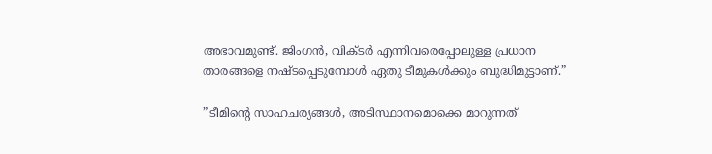അഭാവമുണ്ട്. ജിംഗന്‍, വിക്ടര്‍ എന്നിവരെപ്പോലുള്ള പ്രധാന താരങ്ങളെ നഷ്ടപ്പെടുമ്പോള്‍ ഏതു ടീമുകള്‍ക്കും ബുദ്ധിമുട്ടാണ്.”

”ടീമിന്റെ സാഹചര്യങ്ങള്‍, അടിസ്ഥാനമൊക്കെ മാറുന്നത്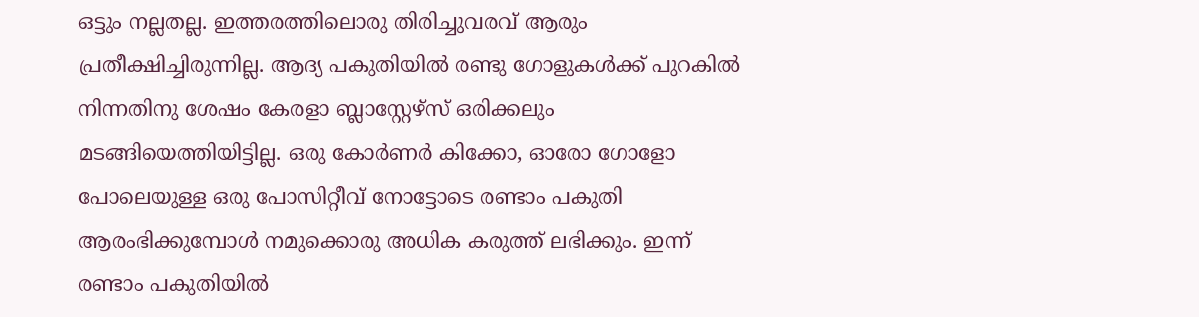ഒട്ടും നല്ലതല്ല. ഇത്തരത്തിലൊരു തിരിച്ചുവരവ് ആരും പ്രതീക്ഷിച്ചിരുന്നില്ല. ആദ്യ പകുതിയില്‍ രണ്ടു ഗോളുകള്‍ക്ക് പുറകില്‍ നിന്നതിനു ശേഷം കേരളാ ബ്ലാസ്റ്റേഴ്സ് ഒരിക്കലും മടങ്ങിയെത്തിയിട്ടില്ല. ഒരു കോര്‍ണര്‍ കിക്കോ, ഓരോ ഗോളോ പോലെയുള്ള ഒരു പോസിറ്റീവ് നോട്ടോടെ രണ്ടാം പകുതി ആരംഭിക്കുമ്പോള്‍ നമുക്കൊരു അധിക കരുത്ത് ലഭിക്കും. ഇന്ന് രണ്ടാം പകുതിയില്‍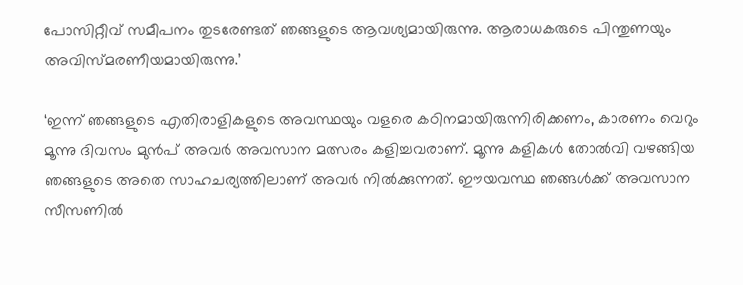പോസിറ്റീവ് സമീപനം തുടരേണ്ടത് ഞങ്ങളുടെ ആവശ്യമായിരുന്നു. ആരാധകരുടെ പിന്തുണയും അവിസ്മരണീയമായിരുന്നു.’

‘ഇന്ന് ഞങ്ങളുടെ എതിരാളികളുടെ അവസ്ഥയും വളരെ കഠിനമായിരുന്നിരിക്കണം, കാരണം വെറും മൂന്നു ദിവസം മുന്‍പ് അവര്‍ അവസാന മത്സരം കളിച്ചവരാണ്. മൂന്നു കളികള്‍ തോല്‍വി വഴങ്ങിയ ഞങ്ങളുടെ അതെ സാഹചര്യത്തിലാണ് അവര്‍ നില്‍ക്കുന്നത്. ഈയവസ്ഥ ഞങ്ങള്‍ക്ക് അവസാന സീസണില്‍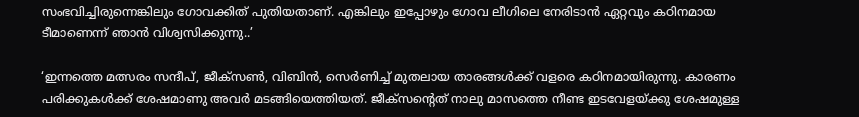സംഭവിച്ചിരുന്നെങ്കിലും ഗോവക്കിത് പുതിയതാണ്. എങ്കിലും ഇപ്പോഴും ഗോവ ലീഗിലെ നേരിടാന്‍ ഏറ്റവും കഠിനമായ ടീമാണെന്ന് ഞാന്‍ വിശ്വസിക്കുന്നു..’

‘ഇന്നത്തെ മത്സരം സന്ദീപ്, ജീക്‌സണ്‍, വിബിന്‍, സെര്‍ണിച്ച് മുതലായ താരങ്ങള്‍ക്ക് വളരെ കഠിനമായിരുന്നു. കാരണം പരിക്കുകള്‍ക്ക് ശേഷമാണു അവര്‍ മടങ്ങിയെത്തിയത്. ജീക്‌സന്റെത് നാലു മാസത്തെ നീണ്ട ഇടവേളയ്ക്കു ശേഷമുള്ള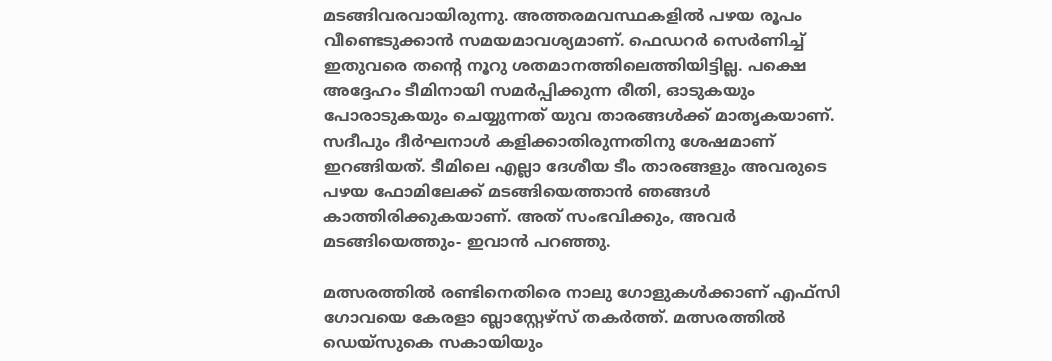മടങ്ങിവരവായിരുന്നു. അത്തരമവസ്ഥകളില്‍ പഴയ രൂപം വീണ്ടെടുക്കാന്‍ സമയമാവശ്യമാണ്. ഫെഡറര്‍ സെര്‍ണിച്ച് ഇതുവരെ തന്റെ നൂറു ശതമാനത്തിലെത്തിയിട്ടില്ല. പക്ഷെ അദ്ദേഹം ടീമിനായി സമര്‍പ്പിക്കുന്ന രീതി, ഓടുകയും പോരാടുകയും ചെയ്യുന്നത് യുവ താരങ്ങള്‍ക്ക് മാതൃകയാണ്. സദീപും ദീര്‍ഘനാള്‍ കളിക്കാതിരുന്നതിനു ശേഷമാണ് ഇറങ്ങിയത്. ടീമിലെ എല്ലാ ദേശീയ ടീം താരങ്ങളും അവരുടെ പഴയ ഫോമിലേക്ക് മടങ്ങിയെത്താന്‍ ഞങ്ങള്‍ കാത്തിരിക്കുകയാണ്. അത് സംഭവിക്കും, അവര്‍ മടങ്ങിയെത്തും- ഇവാന്‍ പറഞ്ഞു.

മത്സരത്തില്‍ രണ്ടിനെതിരെ നാലു ഗോളുകള്‍ക്കാണ് എഫ്സി ഗോവയെ കേരളാ ബ്ലാസ്റ്റേഴ്സ് തകര്‍ത്ത്. മത്സരത്തില്‍ ഡെയ്സുകെ സകായിയും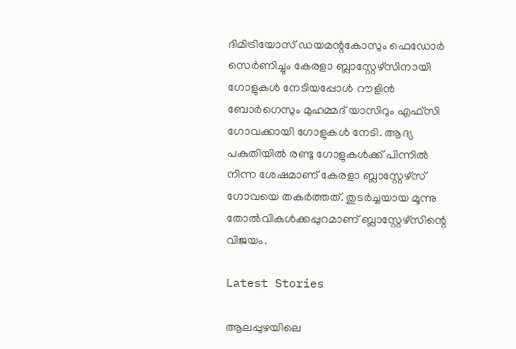ദിമിട്രിയോസ് ഡയമന്റകോസും ഫെഡോര്‍ സെര്‍ണിച്ചും കേരളാ ബ്ലാസ്റ്റേഴ്‌സിനായി ഗോളുകള്‍ നേടിയപ്പോള്‍ റൗളിന്‍ ബോര്‍ഗെസും മുഹമ്മദ് യാസിറും എഫ്സി ഗോവക്കായി ഗോളുകള്‍ നേടി. ആദ്യ പകുതിയില്‍ രണ്ടു ഗോളുകള്‍ക്ക് പിന്നില്‍ നിന്ന ശേഷമാണ് കേരളാ ബ്ലാസ്റ്റേഴ്സ് ഗോവയെ തകര്‍ത്തത്. തുടര്‍ച്ചയായ മൂന്നു തോല്‍വികള്‍ക്കപ്പുറമാണ് ബ്ലാസ്റ്റേഴ്‌സിന്റെ വിജയം.

Latest Stories

ആലപ്പുഴയിലെ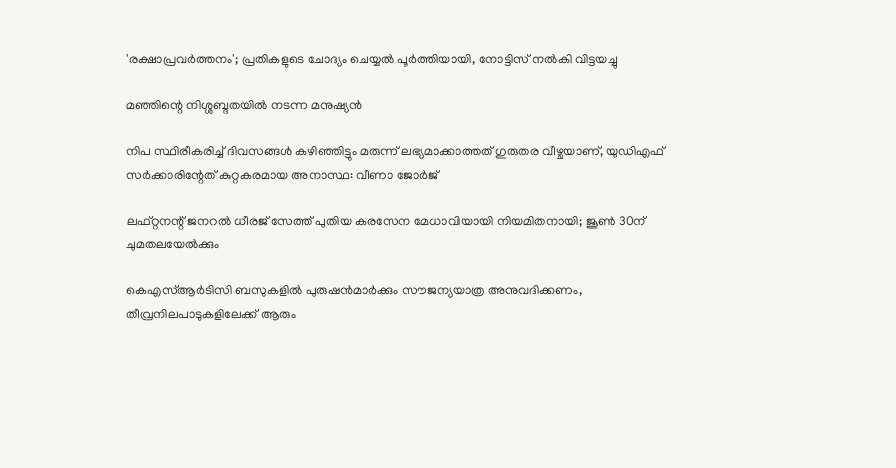'രക്ഷാപ്രവർത്തനം'; പ്രതികളുടെ ചോദ്യം ചെയ്യൽ പൂർത്തിയായി, നോട്ടിസ് നൽകി വിട്ടയച്ചു

മഞ്ഞിന്റെ നിശ്ശബ്ദതയിൽ നടന്ന മനുഷ്യൻ

നിപ സ്ഥിരീകരിച്ച് ദിവസങ്ങൾ കഴിഞ്ഞിട്ടും മരുന്ന് ലഭ്യമാക്കാത്തത് ഗുരുതര വീഴ്ചയാണ്, യുഡിഎഫ് സർക്കാരിന്റേത് കുറ്റകരമായ അനാസ്ഥ: വീണാ ജോർജ്

ലഫ്റ്റനന്റ് ജനറൽ ധീരജ് സേത്ത് പുതിയ കരസേന മേധാവിയായി നിയമിതനായി; ജൂൺ 30ന് ചുമതലയേൽക്കും

കെഎസ്ആർടിസി ബസുകളിൽ പുരുഷൻമാർക്കും സൗജന്യയാത്ര അനുവദിക്കണം, തീവ്രനിലപാടുകളിലേക്ക് ആരും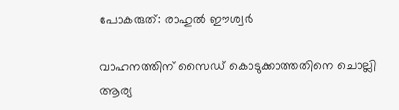പോകരുത്: രാഹുൽ ഈശ്വർ

വാഹനത്തിന് സൈഡ് കൊടുക്കാത്തതിനെ ചൊല്ലി ആര്യ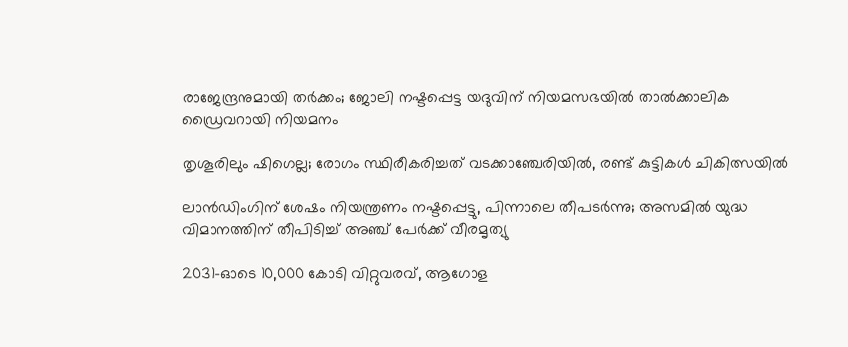രാജേന്ദ്രനുമായി തർക്കം; ജോലി നഷ്ടപ്പെട്ട യദുവിന് നിയമസഭയിൽ താൽക്കാലിക ഡ്രൈവറായി നിയമനം

തൃശൂരിലും ഷിഗെല്ല; രോഗം സ്ഥിരീകരിച്ചത് വടക്കാഞ്ചേരിയിൽ, രണ്ട് കുട്ടികൾ ചികിത്സയിൽ

ലാൻഡിംഗിന് ശേഷം നിയന്ത്രണം നഷ്ടപ്പെട്ടു, പിന്നാലെ തീപടർന്നു; അസമിൽ യുദ്ധ വിമാനത്തിന് തീപിടിച്ച് അഞ്ച് പേർക്ക് വീരമൃത്യു

2031-ഓടെ 10,000 കോടി വിറ്റുവരവ്, ആഗോള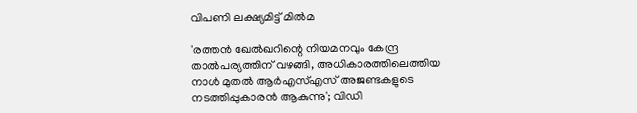വിപണി ലക്ഷ്യമിട്ട് മിൽമ

'രത്തൻ ഖേൽഖറിന്റെ നിയമനവും കേന്ദ്ര താൽപര്യത്തിന് വഴങ്ങി, അധികാരത്തിലെത്തിയ നാൾ മുതൽ ആർഎസ്എസ് അജണ്ടകളുടെ നടത്തിപ്പുകാരൻ ആകുന്നു'; വിഡി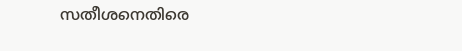സതീശനെതിരെ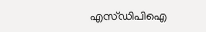എസ്ഡിപിഐ